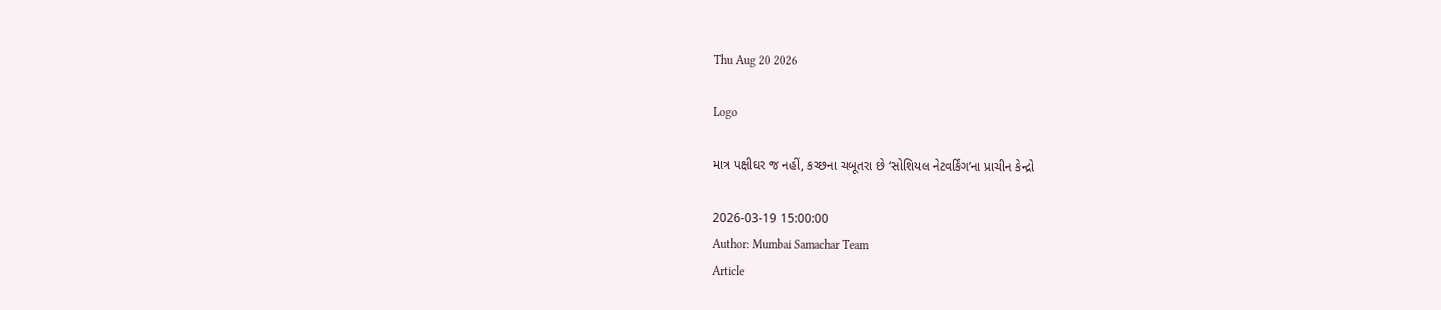Thu Aug 20 2026

Logo

માત્ર પક્ષીઘર જ નહીં, કચ્છના ચબૂતરા છે ‘સોશિયલ નેટવર્કિંગ’ના પ્રાચીન કેન્દ્રો

2026-03-19 15:00:00
Author: Mumbai Samachar Team
Article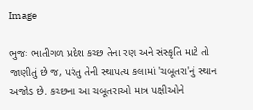Image

ભુજઃ ભાતીગળ પ્રદેશ કચ્છ તેના રણ અને સંસ્કૃતિ માટે તો જાણીતું છે જ, પરંતુ તેની સ્થાપત્ય કલામાં 'ચબૂતરા'નું સ્થાન અજોડ છે. કચ્છના આ ચબૂતરાઓ માત્ર પક્ષીઓને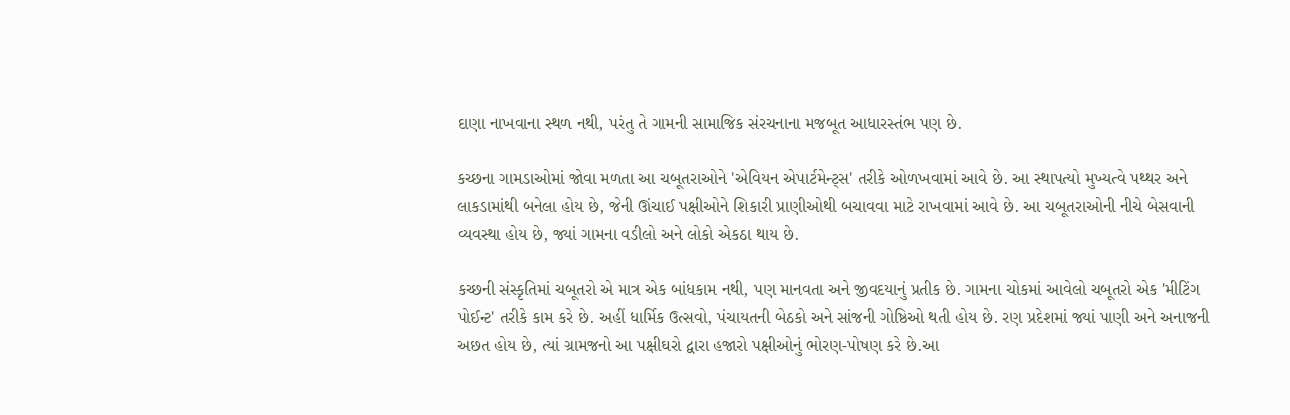દાણા નાખવાના સ્થળ નથી, પરંતુ તે ગામની સામાજિક સંરચનાના મજબૂત આધારસ્તંભ પણ છે.

કચ્છના ગામડાઓમાં જોવા મળતા આ ચબૂતરાઓને 'એવિયન એપાર્ટમેન્ટ્સ' તરીકે ઓળખવામાં આવે છે. આ સ્થાપત્યો મુખ્યત્વે પથ્થર અને લાકડામાંથી બનેલા હોય છે, જેની ઊંચાઈ પક્ષીઓને શિકારી પ્રાણીઓથી બચાવવા માટે રાખવામાં આવે છે. આ ચબૂતરાઓની નીચે બેસવાની વ્યવસ્થા હોય છે, જ્યાં ગામના વડીલો અને લોકો એકઠા થાય છે.

કચ્છની સંસ્કૃતિમાં ચબૂતરો એ માત્ર એક બાંધકામ નથી, પણ માનવતા અને જીવદયાનું પ્રતીક છે. ગામના ચોકમાં આવેલો ચબૂતરો એક 'મીટિંગ પોઈન્ટ' તરીકે કામ કરે છે. અહીં ધાર્મિક ઉત્સવો, પંચાયતની બેઠકો અને સાંજની ગોષ્ઠિઓ થતી હોય છે. રણ પ્રદેશમાં જ્યાં પાણી અને અનાજની અછત હોય છે, ત્યાં ગ્રામજનો આ પક્ષીઘરો દ્વારા હજારો પક્ષીઓનું ભોરણ-પોષણ કરે છે.આ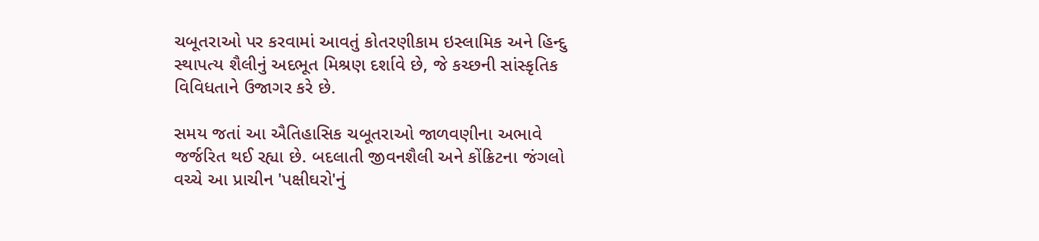ચબૂતરાઓ પર કરવામાં આવતું કોતરણીકામ ઇસ્લામિક અને હિન્દુ સ્થાપત્ય શૈલીનું અદભૂત મિશ્રણ દર્શાવે છે, જે કચ્છની સાંસ્કૃતિક વિવિધતાને ઉજાગર કરે છે.

સમય જતાં આ ઐતિહાસિક ચબૂતરાઓ જાળવણીના અભાવે જર્જરિત થઈ રહ્યા છે. બદલાતી જીવનશૈલી અને કોંક્રિટના જંગલો વચ્ચે આ પ્રાચીન 'પક્ષીઘરો'નું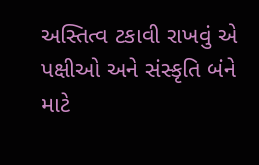અસ્તિત્વ ટકાવી રાખવું એ પક્ષીઓ અને સંસ્કૃતિ બંને માટે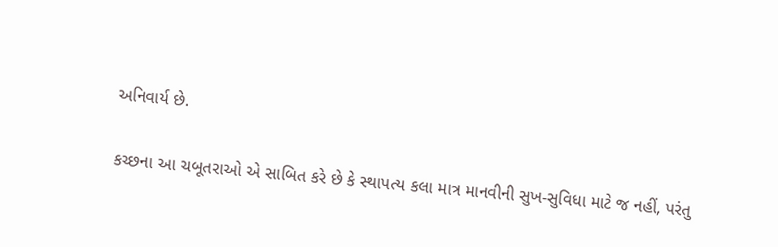અનિવાર્ય છે.

કચ્છના આ ચબૂતરાઓ એ સાબિત કરે છે કે સ્થાપત્ય કલા માત્ર માનવીની સુખ-સુવિધા માટે જ નહીં, પરંતુ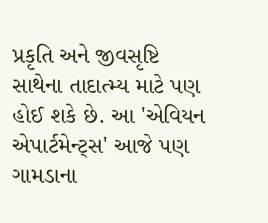પ્રકૃતિ અને જીવસૃષ્ટિ સાથેના તાદાત્મ્ય માટે પણ હોઈ શકે છે. આ 'એવિયન એપાર્ટમેન્ટ્સ' આજે પણ ગામડાના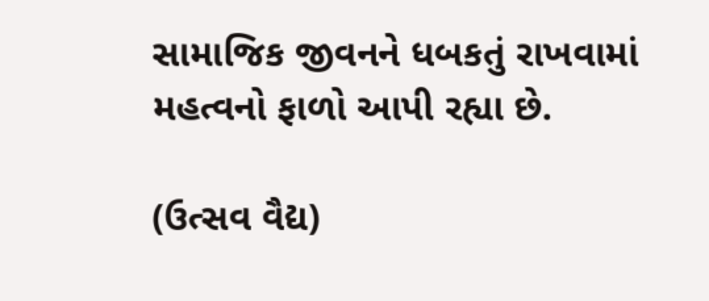સામાજિક જીવનને ધબકતું રાખવામાં મહત્વનો ફાળો આપી રહ્યા છે.

(ઉત્સવ વૈદ્ય)